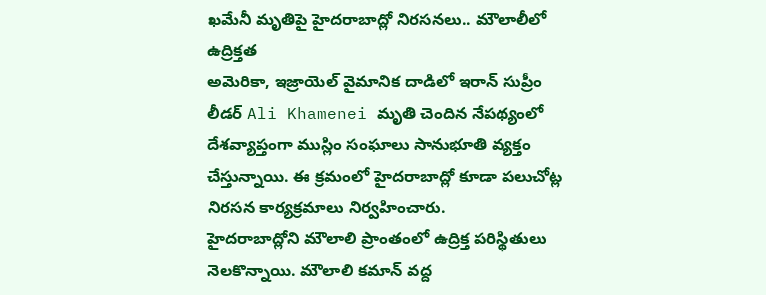ఖమేనీ మృతిపై హైదరాబాద్లో నిరసనలు.. మౌలాలీలో ఉద్రిక్తత
అమెరికా, ఇజ్రాయెల్ వైమానిక దాడిలో ఇరాన్ సుప్రీం లీడర్ Ali Khamenei మృతి చెందిన నేపథ్యంలో దేశవ్యాప్తంగా ముస్లిం సంఘాలు సానుభూతి వ్యక్తం చేస్తున్నాయి. ఈ క్రమంలో హైదరాబాద్లో కూడా పలుచోట్ల నిరసన కార్యక్రమాలు నిర్వహించారు.
హైదరాబాద్లోని మౌలాలి ప్రాంతంలో ఉద్రిక్త పరిస్థితులు నెలకొన్నాయి. మౌలాలి కమాన్ వద్ద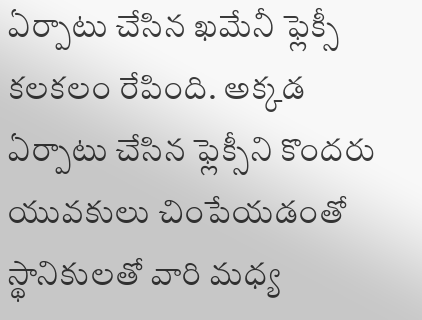ఏర్పాటు చేసిన ఖమేనీ ఫ్లెక్సీ కలకలం రేపింది. అక్కడ ఏర్పాటు చేసిన ఫ్లెక్సీని కొందరు యువకులు చింపేయడంతో స్థానికులతో వారి మధ్య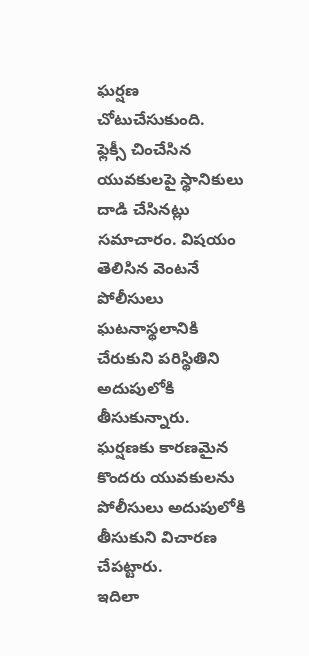ఘర్షణ చోటుచేసుకుంది.
ఫ్లెక్సీ చించేసిన యువకులపై స్థానికులు దాడి చేసినట్లు సమాచారం. విషయం తెలిసిన వెంటనే పోలీసులు ఘటనాస్థలానికి చేరుకుని పరిస్థితిని అదుపులోకి తీసుకున్నారు. ఘర్షణకు కారణమైన కొందరు యువకులను పోలీసులు అదుపులోకి తీసుకుని విచారణ చేపట్టారు.
ఇదిలా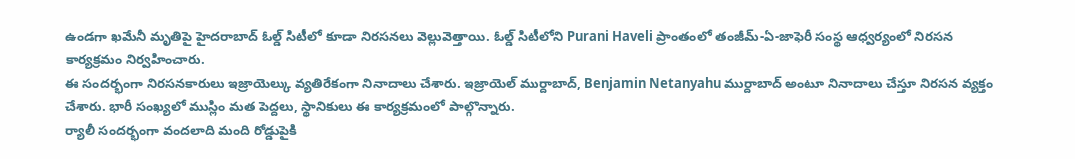ఉండగా ఖమేనీ మృతిపై హైదరాబాద్ ఓల్డ్ సిటీలో కూడా నిరసనలు వెల్లువెత్తాయి. ఓల్డ్ సిటీలోని Purani Haveli ప్రాంతంలో తంజీమ్-ఏ-జాఫెరీ సంస్థ ఆధ్వర్యంలో నిరసన కార్యక్రమం నిర్వహించారు.
ఈ సందర్భంగా నిరసనకారులు ఇజ్రాయెల్కు వ్యతిరేకంగా నినాదాలు చేశారు. ఇజ్రాయెల్ ముర్దాబాద్, Benjamin Netanyahu ముర్దాబాద్ అంటూ నినాదాలు చేస్తూ నిరసన వ్యక్తం చేశారు. భారీ సంఖ్యలో ముస్లిం మత పెద్దలు, స్థానికులు ఈ కార్యక్రమంలో పాల్గొన్నారు.
ర్యాలీ సందర్భంగా వందలాది మంది రోడ్డుపైకి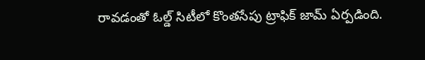రావడంతో ఓల్డ్ సిటీలో కొంతసేపు ట్రాఫిక్ జామ్ ఏర్పడింది.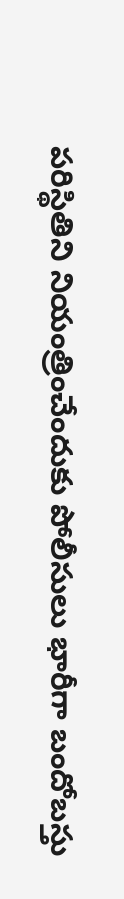పరిస్థితిని నియంత్రించేందుకు పోలీసులు భారీగా బందోబస్తు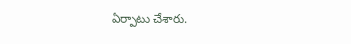ఏర్పాటు చేశారు.